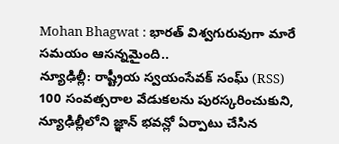Mohan Bhagwat : భారత్ విశ్వగురువుగా మారే సమయం ఆసన్నమైంది..
న్యూఢిల్లీ: రాష్ట్రీయ స్వయంసేవక్ సంఘ్ (RSS) 100 సంవత్సరాల వేడుకలను పురస్కరించుకుని, న్యూఢిల్లీలోని జ్ఞాన్ భవన్లో ఏర్పాటు చేసిన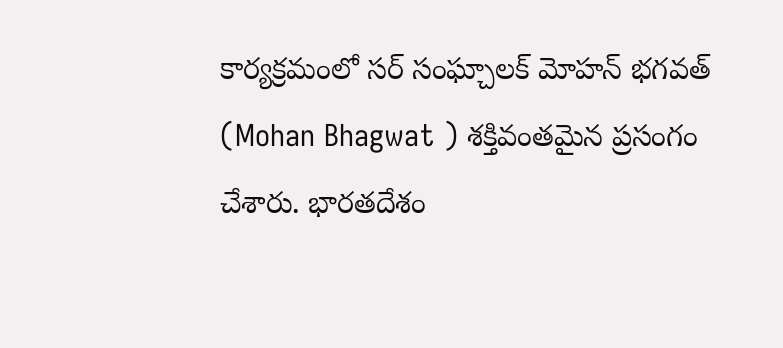కార్యక్రమంలో సర్ సంఘ్చాలక్ మోహన్ భగవత్ (Mohan Bhagwat ) శక్తివంతమైన ప్రసంగం చేశారు. భారతదేశం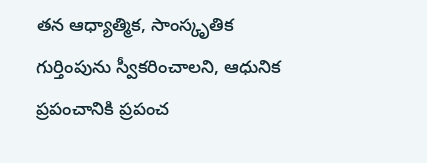తన ఆధ్యాత్మిక, సాంస్కృతిక గుర్తింపును స్వీకరించాలని, ఆధునిక ప్రపంచానికి ప్రపంచ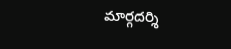మార్గదర్శి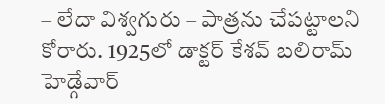– లేదా విశ్వగురు – పాత్రను చేపట్టాలని కోరారు. 1925లో డాక్టర్ కేశవ్ బలిరామ్ హెడ్గేవార్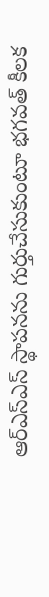ఆర్ఎస్ఎస్ స్థాపనను గుర్తుచేసుకుంటూ భగవత్ కీలక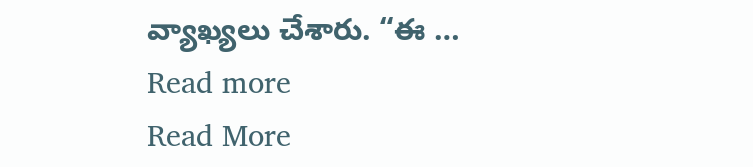వ్యాఖ్యలు చేశారు. “ఈ … Read more
Read More